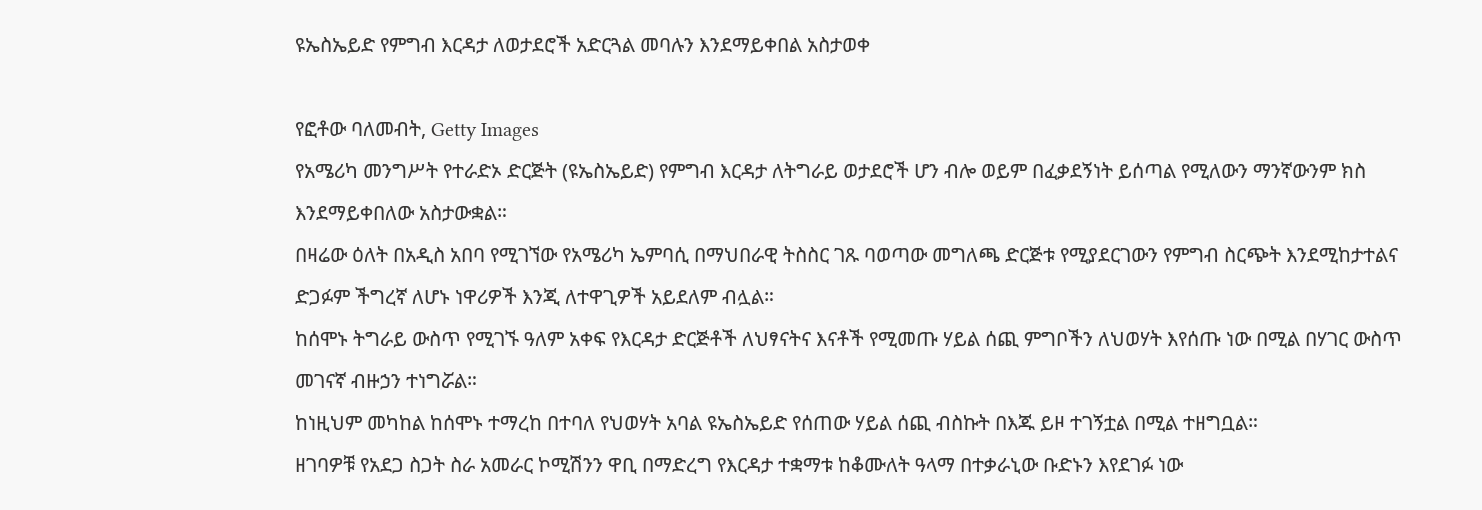ዩኤስኤይድ የምግብ እርዳታ ለወታደሮች አድርጓል መባሉን እንደማይቀበል አስታወቀ

የፎቶው ባለመብት, Getty Images
የአሜሪካ መንግሥት የተራድኦ ድርጅት (ዩኤስኤይድ) የምግብ እርዳታ ለትግራይ ወታደሮች ሆን ብሎ ወይም በፈቃደኝነት ይሰጣል የሚለውን ማንኛውንም ክስ እንደማይቀበለው አስታውቋል።
በዛሬው ዕለት በአዲስ አበባ የሚገኘው የአሜሪካ ኤምባሲ በማህበራዊ ትስስር ገጹ ባወጣው መግለጫ ድርጅቱ የሚያደርገውን የምግብ ስርጭት እንደሚከታተልና ድጋፉም ችግረኛ ለሆኑ ነዋሪዎች እንጂ ለተዋጊዎች አይደለም ብሏል።
ከሰሞኑ ትግራይ ውስጥ የሚገኙ ዓለም አቀፍ የእርዳታ ድርጅቶች ለህፃናትና እናቶች የሚመጡ ሃይል ሰጪ ምግቦችን ለህወሃት እየሰጡ ነው በሚል በሃገር ውስጥ መገናኛ ብዙኃን ተነግሯል።
ከነዚህም መካከል ከሰሞኑ ተማረከ በተባለ የህወሃት አባል ዩኤስኤይድ የሰጠው ሃይል ሰጪ ብስኩት በእጁ ይዞ ተገኝቷል በሚል ተዘግቧል።
ዘገባዎቹ የአደጋ ስጋት ስራ አመራር ኮሚሽንን ዋቢ በማድረግ የእርዳታ ተቋማቱ ከቆሙለት ዓላማ በተቃራኒው ቡድኑን እየደገፉ ነው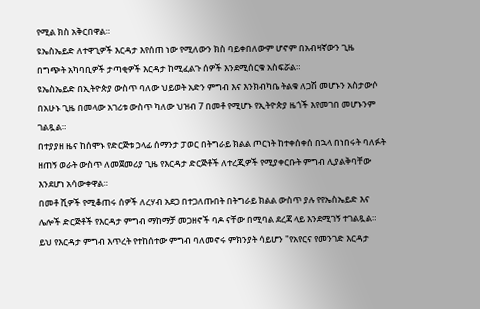የሚል ክስ አቅርበዋል።
ዩኤስኤይድ ለተዋጊዎች እርዳታ እየሰጠ ነው የሚለውን ክስ ባይቀበለውም ሆኖም በአብዛኛውን ጊዜ በግጭት አካባቢዎች ታጣቂዎች እርዳታ ከሚፈልጉ ሰዎች እንደሚሰርቁ አስፍሯል።
ዩኤስኤይድ በኢትዮጵያ ውስጥ ባለው ህይወት አድን ምግብ እና እንክብካቤ ትልቁ ለጋሽ መሆኑን አስታውሶ በአሁኑ ጊዜ በመላው አገሪቱ ውስጥ ካለው ህዝብ 7 በመቶ የሚሆኑ የኢትዮጵያ ዜጎች እየመገበ መሆኑንም ገልጿል።
በተያያዘ ዜና ከሰሞኑ የድርጅቱ ኃላፊ ሰማንታ ፓወር በትግራይ ክልል ጦርነት ከተቀሰቀሰ በኋላ በነበሩት ባለፉት ዘጠኝ ወራት ውስጥ ለመጀመሪያ ጊዜ የእርዳታ ድርጅቶች ለተረጂዎች የሚያቀርቡት ምግብ ሊያልቅባቸው እንደሆነ አሳውቀዋል።
በመቶ ሺዎች የሚቆጠሩ ሰዎች ለረሃብ አደጋ በተጋለጡበት በትግራይ ክልል ውስጥ ያሉ የየኤስኤይድ እና ሌሎች ድርጅቶች የእርዳታ ምግብ ማከማቻ መጋዘኖች ባዶ ናቸው በሚባል ደረጃ ላይ እንደሚገኝ ተገልጿል።
ይህ የእርዳታ ምግብ እጥረት የተከሰተው ምግብ ባለመኖሩ ምክንያት ሳይሆን "የአየርና የመንገድ እርዳታ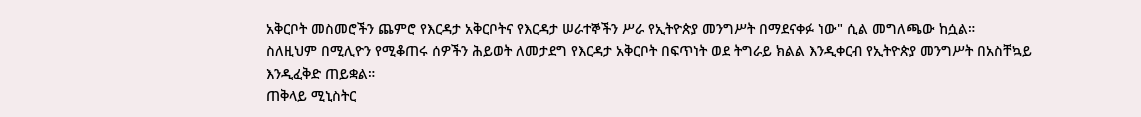አቅርቦት መስመሮችን ጨምሮ የእርዳታ አቅርቦትና የእርዳታ ሠራተኞችን ሥራ የኢትዮጵያ መንግሥት በማደናቀፉ ነው" ሲል መግለጫው ከሷል።
ስለዚህም በሚሊዮን የሚቆጠሩ ሰዎችን ሕይወት ለመታደግ የእርዳታ አቅርቦት በፍጥነት ወደ ትግራይ ክልል እንዲቀርብ የኢትዮጵያ መንግሥት በአስቸኳይ እንዲፈቅድ ጠይቋል።
ጠቅላይ ሚኒስትር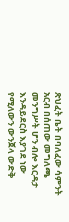ጽህፈት ቤት በባለፈው ሳምንት አርብ በሰጠው መግለጫ መንግሥት ሆን ብሎ እርዳታ እንዳይደርስ እያገደ ነው የሚለውን ውንጀላ ውድቅ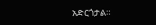አድርጎታል።